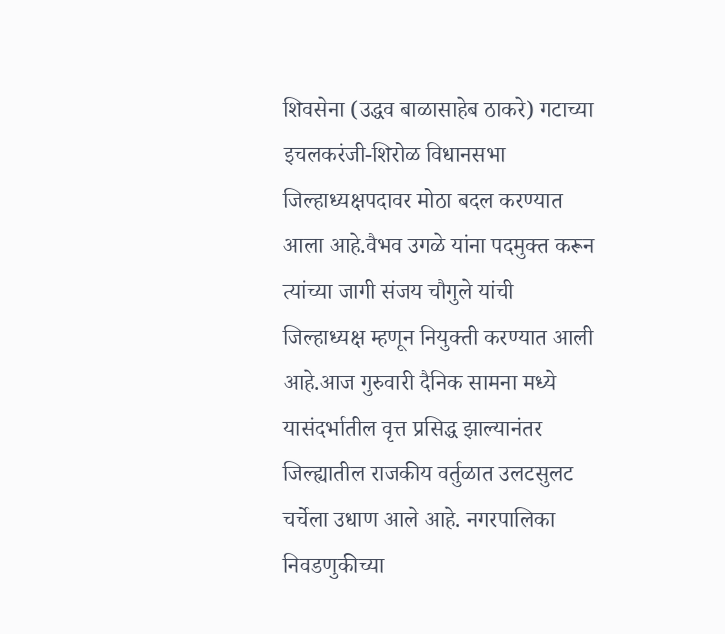शिवसेना (उद्धव बाळासाहेब ठाकरे) गटाच्या इचलकरंजी-शिरोळ विधानसभा जिल्हाध्यक्षपदावर मोठा बदल करण्यात आला आहे.वैभव उगळे यांना पदमुक्त करून त्यांच्या जागी संजय चौगुले यांची जिल्हाध्यक्ष म्हणून नियुक्ती करण्यात आली आहे.आज गुरुवारी दैनिक सामना मध्ये यासंदर्भातील वृत्त प्रसिद्ध झाल्यानंतर जिल्ह्यातील राजकीय वर्तुळात उलटसुलट चर्चेला उधाण आले आहे. नगरपालिका निवडणुकीच्या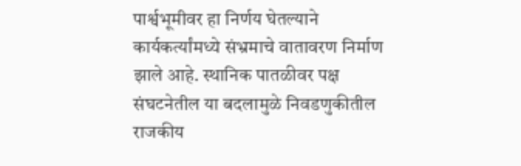पार्श्वभूमीवर हा निर्णय घेतल्याने कार्यकर्त्यांमध्ये संभ्रमाचे वातावरण निर्माण झाले आहे. स्थानिक पातळीवर पक्ष संघटनेतील या बदलामुळे निवडणुकीतील राजकीय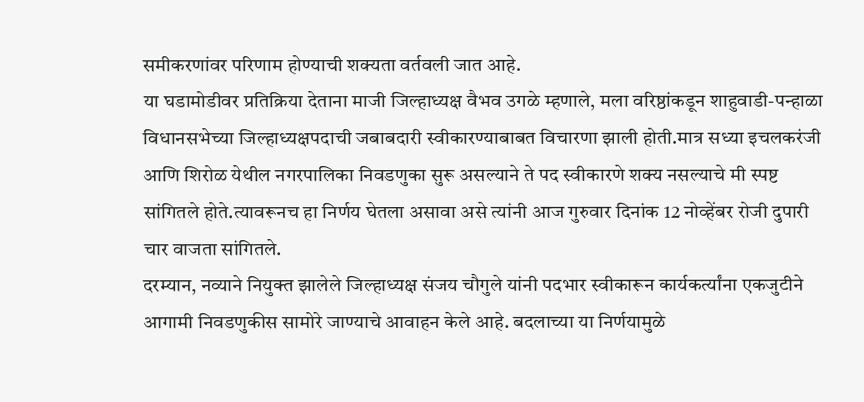समीकरणांवर परिणाम होण्याची शक्यता वर्तवली जात आहे.
या घडामोडीवर प्रतिक्रिया देताना माजी जिल्हाध्यक्ष वैभव उगळे म्हणाले, मला वरिष्ठांकडून शाहुवाडी-पन्हाळा विधानसभेच्या जिल्हाध्यक्षपदाची जबाबदारी स्वीकारण्याबाबत विचारणा झाली होती.मात्र सध्या इचलकरंजी आणि शिरोळ येथील नगरपालिका निवडणुका सुरू असल्याने ते पद स्वीकारणे शक्य नसल्याचे मी स्पष्ट सांगितले होते.त्यावरूनच हा निर्णय घेतला असावा असे त्यांनी आज गुरुवार दिनांक 12 नोव्हेंबर रोजी दुपारी चार वाजता सांगितले.
दरम्यान, नव्याने नियुक्त झालेले जिल्हाध्यक्ष संजय चौगुले यांनी पदभार स्वीकारून कार्यकर्त्यांना एकजुटीने आगामी निवडणुकीस सामोरे जाण्याचे आवाहन केले आहे. बदलाच्या या निर्णयामुळे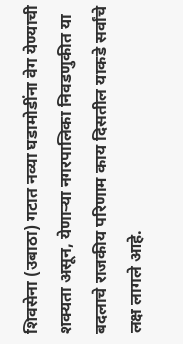शिवसेना (उबाठा) गटात नव्या घडामोडींना वेग येण्याची शक्यता असून, येणाऱ्या नगरपालिका निवडणुकीत या बदलाचे राजकीय परिणाम काय दिसतील याकडे सर्वांचे लक्ष लागले आहे.